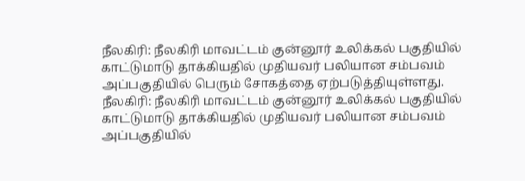நீலகிரி: நீலகிரி மாவட்டம் குன்னூர் உலிக்கல் பகுதியில் காட்டுமாடு தாக்கியதில் முதியவர் பலியான சம்பவம் அப்பகுதியில் பெரும் சோகத்தை ஏற்படுத்தியுள்ளது.
நீலகிரி: நீலகிரி மாவட்டம் குன்னூர் உலிக்கல் பகுதியில் காட்டுமாடு தாக்கியதில் முதியவர் பலியான சம்பவம் அப்பகுதியில்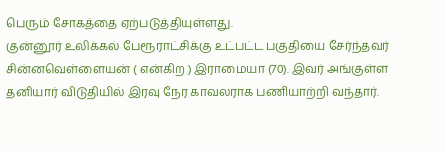பெரும் சோகத்தை ஏற்படுத்தியுள்ளது.
குன்னூர் உலிக்கல் பேரூராட்சிக்கு உட்பட்ட பகுதியை சேர்ந்தவர் சின்னவெள்ளையன் ( என்கிற ) இராமையா (70). இவர் அங்குள்ள தனியார் விடுதியில் இரவு நேர காவலராக பணியாற்றி வந்தார்.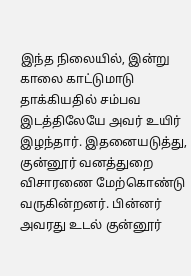இந்த நிலையில், இன்று காலை காட்டுமாடு தாக்கியதில் சம்பவ இடத்திலேயே அவர் உயிர் இழந்தார். இதனையடுத்து, குன்னூர் வனத்துறை விசாரணை மேற்கொண்டு வருகின்றனர். பின்னர் அவரது உடல் குன்னூர்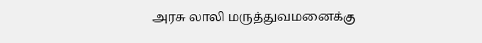அரசு லாலி மருத்துவமனைக்கு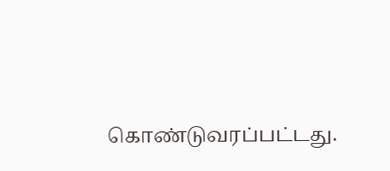கொண்டுவரப்பட்டது.